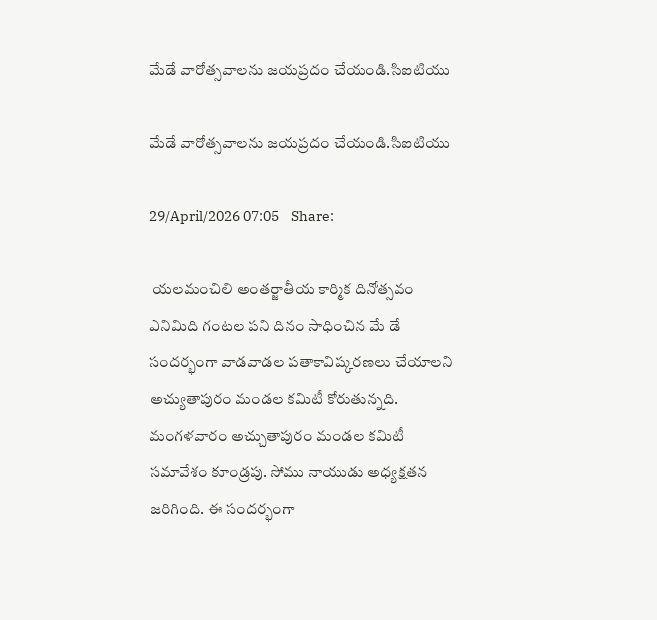మేడే వారోత్సవాలను జయప్రదం చేయండి.సిఐటియు

మేడే వారోత్సవాలను జయప్రదం చేయండి.సిఐటియు

29/April/2026 07:05    Share:

 యలమంచిలి అంతర్జాతీయ కార్మిక దినోత్సవం ఎనిమిది గంటల పని దినం సాధించిన మే డే సందర్భంగా వాడవాడల పతాకావిష్కరణలు చేయాలని అచ్యుతాపురం మండల కమిటీ కోరుతున్నది. మంగళవారం అచ్చుతాపురం మండల కమిటీ సమావేశం కూండ్రపు. సోము నాయుడు అధ్యక్షతన జరిగింది. ఈ సందర్భంగా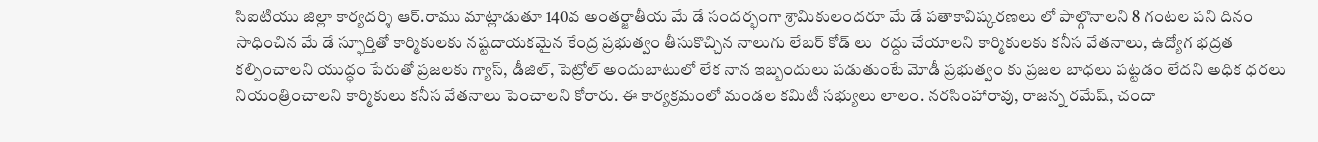సిఐటియు జిల్లా కార్యదర్శి ఆర్.రాము మాట్లాడుతూ 140వ అంతర్జాతీయ మే డే సందర్భంగా శ్రామికులందరూ మే డే పతాకావిష్కరణలు లో పాల్గొనాలని 8 గంటల పని దినం సాధించిన మే డే స్ఫూర్తితో కార్మికులకు నష్టదాయకమైన కేంద్ర ప్రభుత్వం తీసుకొచ్చిన నాలుగు లేబర్ కోడ్ లు  రద్దు చేయాలని కార్మికులకు కనీస వేతనాలు, ఉద్యోగ భద్రత కల్పించాలని యుద్ధం పేరుతో ప్రజలకు గ్యాస్, డీజిల్, పెట్రోల్ అందుబాటులో లేక నాన ఇబ్బందులు పడుతుంటే మోడీ ప్రభుత్వం కు ప్రజల బాధలు పట్టడం లేదని అధిక ధరలు నియంత్రించాలని కార్మికులు కనీస వేతనాలు పెంచాలని కోరారు. ఈ కార్యక్రమంలో మండల కమిటీ సభ్యులు లాలం. నరసింహారావు, రాజన్న రమేష్, చందా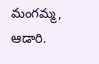మంగమ్మ, ఆడారి.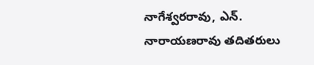నాగేశ్వరరావు, ఎన్. నారాయణరావు తదితరులు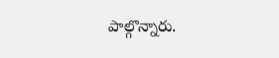పాల్గొన్నారు.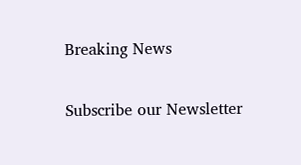Breaking News

Subscribe our Newsletter